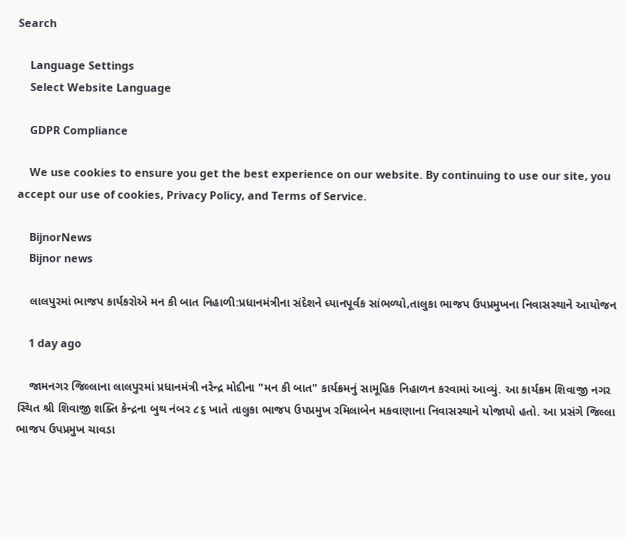Search

    Language Settings
    Select Website Language

    GDPR Compliance

    We use cookies to ensure you get the best experience on our website. By continuing to use our site, you accept our use of cookies, Privacy Policy, and Terms of Service.

    BijnorNews
    Bijnor news

    લાલપુરમાં ભાજપ કાર્યકરોએ મન કી બાત નિહાળી:પ્રધાનમંત્રીના સંદેશને ધ્યાનપૂર્વક સાંભળ્યો,તાલુકા ભાજપ ઉપપ્રમુખના નિવાસસ્થાને આયોજન

    1 day ago

    જામનગર જિલ્લાના લાલપુરમાં પ્રધાનમંત્રી નરેન્દ્ર મોદીના "મન કી બાત" કાર્યક્રમનું સામૂહિક નિહાળન કરવામાં આવ્યું. આ કાર્યક્રમ શિવાજી નગર સ્થિત શ્રી શિવાજી શક્તિ કેન્દ્રના બુથ નંબર ૮૬ ખાતે તાલુકા ભાજપ ઉપપ્રમુખ રમિલાબેન મકવાણાના નિવાસસ્થાને યોજાયો હતો. આ પ્રસંગે જિલ્લા ભાજપ ઉપપ્રમુખ ચાવડા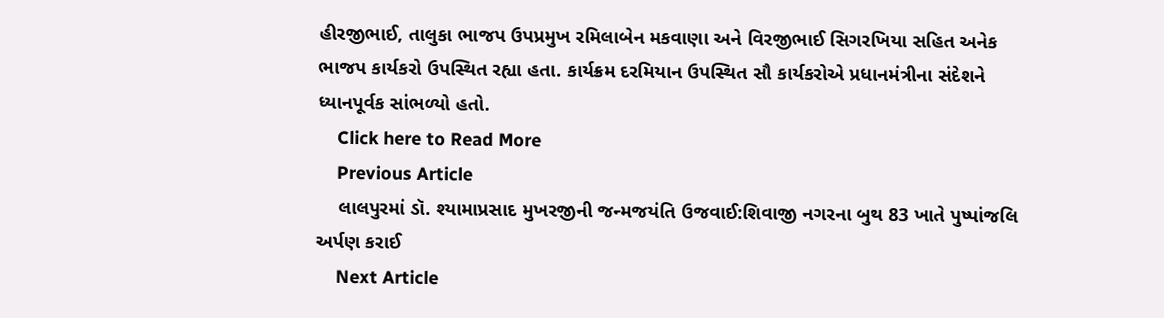હીરજીભાઈ, તાલુકા ભાજપ ઉપપ્રમુખ રમિલાબેન મકવાણા અને વિરજીભાઈ સિગરખિયા સહિત અનેક ભાજપ કાર્યકરો ઉપસ્થિત રહ્યા હતા. કાર્યક્રમ દરમિયાન ઉપસ્થિત સૌ કાર્યકરોએ પ્રધાનમંત્રીના સંદેશને ધ્યાનપૂર્વક સાંભળ્યો હતો.
    Click here to Read More
    Previous Article
    લાલપુરમાં ડૉ. શ્યામાપ્રસાદ મુખરજીની જન્મજયંતિ ઉજવાઈ:શિવાજી નગરના બુથ 83 ખાતે પુષ્પાંજલિ અર્પણ કરાઈ
    Next Article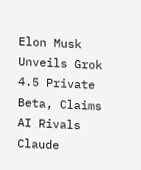Elon Musk Unveils Grok 4.5 Private Beta, Claims AI Rivals Claude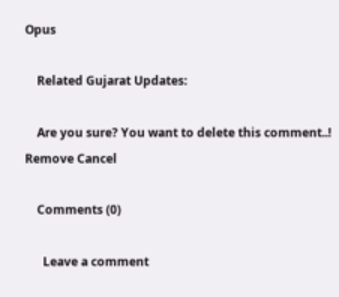Opus

    Related Gujarat Updates:

    Are you sure? You want to delete this comment..! Remove Cancel

    Comments (0)

      Leave a comment